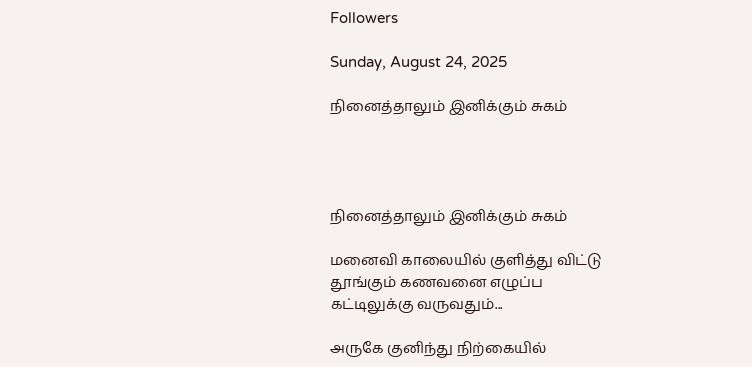Followers

Sunday, August 24, 2025

நினைத்தாலும் இனிக்கும் சுகம்




நினைத்தாலும் இனிக்கும் சுகம்

மனைவி காலையில் குளித்து விட்டு
தூங்கும் கணவனை எழுப்ப
கட்டிலுக்கு வருவதும்...

அருகே குனிந்து நிற்கையில்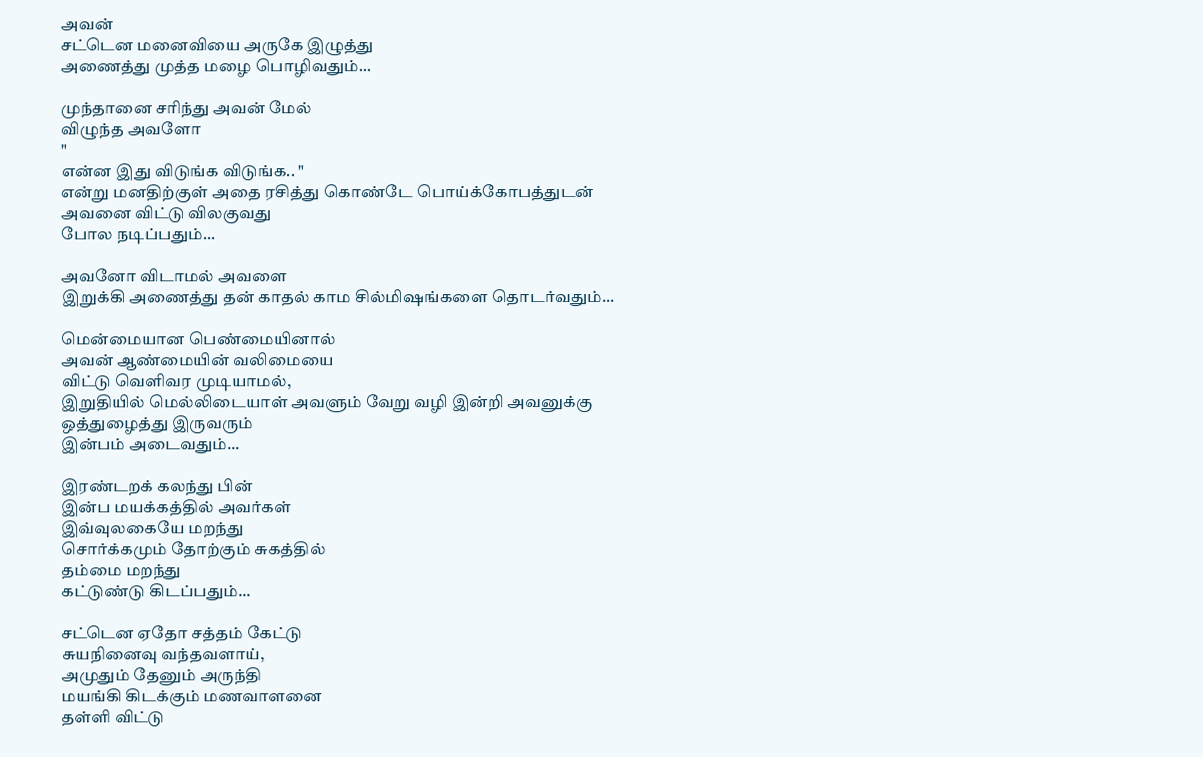அவன்
சட்டென மனைவியை அருகே இழுத்து
அணைத்து முத்த மழை பொழிவதும்...

முந்தானை சரிந்து அவன் மேல்
விழுந்த அவளோ
"
என்ன இது விடுங்க விடுங்க.. "
என்று மனதிற்குள் அதை ரசித்து கொண்டே பொய்க்கோபத்துடன்
அவனை விட்டு விலகுவது
போல நடிப்பதும்...

அவனோ விடாமல் அவளை
இறுக்கி அணைத்து தன் காதல் காம சில்மிஷங்களை தொடர்வதும்...

மென்மையான பெண்மையினால்
அவன் ஆண்மையின் வலிமையை
விட்டு வெளிவர முடியாமல்,
இறுதியில் மெல்லிடையாள் அவளும் வேறு வழி இன்றி அவனுக்கு
ஒத்துழைத்து இருவரும்
இன்பம் அடைவதும்...

இரண்டறக் கலந்து பின்
இன்ப மயக்கத்தில் அவர்கள்
இவ்வுலகையே மறந்து
சொர்க்கமும் தோற்கும் சுகத்தில்
தம்மை மறந்து
கட்டுண்டு கிடப்பதும்...

சட்டென ஏதோ சத்தம் கேட்டு
சுயநினைவு வந்தவளாய்,
அமுதும் தேனும் அருந்தி
மயங்கி கிடக்கும் மணவாளனை
தள்ளி விட்டு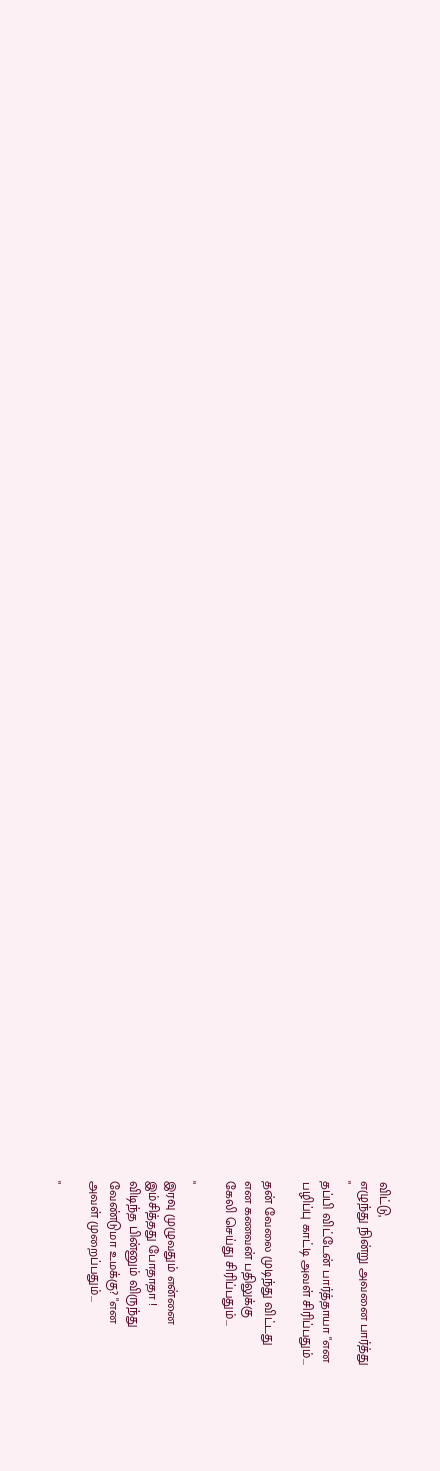விட்டு,
எழுந்து நின்று அவனை பார்த்து
"
தப்பி விட்டேன் பார்த்தாயா "என
பழிப்பு காட்டி அவள் சிரிப்பதும்...

தன் வேலை முடிந்து விட்டது
என கணவன் பதிலுக்கு
கேலி செய்து சிரிப்பதும்...

"
இரவு முழுவதும் என்னை
இம்சித்தது போதாதா !
விடிந்த பின்னும் விருந்து
வேண்டுமா உமக்கு? "என
அவள் முறைப்பதும்...

"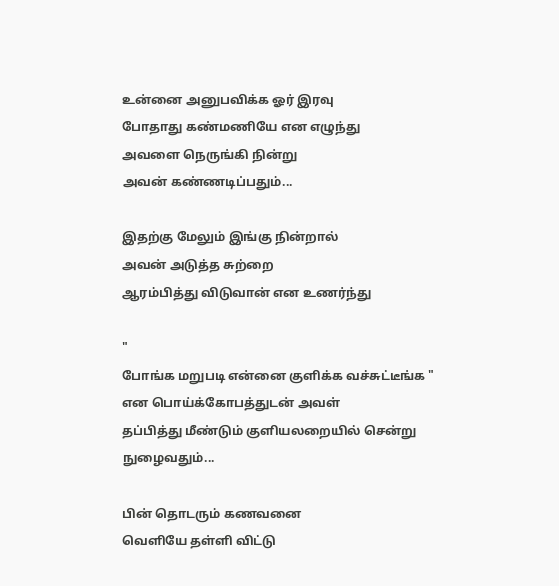உன்னை அனுபவிக்க ஓர் இரவு
போதாது கண்மணியே என எழுந்து
அவளை நெருங்கி நின்று
அவன் கண்ணடிப்பதும்...

இதற்கு மேலும் இங்கு நின்றால்
அவன் அடுத்த சுற்றை
ஆரம்பித்து விடுவான் என உணர்ந்து

"
போங்க மறுபடி என்னை குளிக்க வச்சுட்டீங்க "
என பொய்க்கோபத்துடன் அவள்
தப்பித்து மீண்டும் குளியலறையில் சென்று நுழைவதும்...

பின் தொடரும் கணவனை
வெளியே தள்ளி விட்டு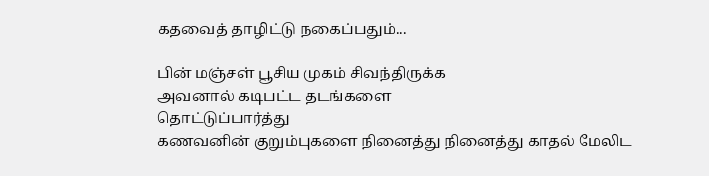கதவைத் தாழிட்டு நகைப்பதும்...

பின் மஞ்சள் பூசிய முகம் சிவந்திருக்க
அவனால் கடிபட்ட தடங்களை
தொட்டுப்பார்த்து
கணவனின் குறும்புகளை நினைத்து நினைத்து காதல் மேலிட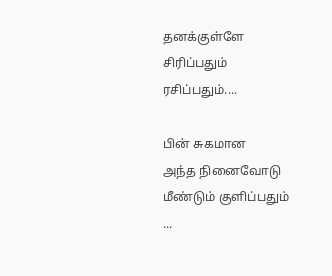தனக்குள்ளே சிரிப்பதும் ரசிப்பதும்....

பின் சுகமான
அந்த நினைவோடு மீண்டும் குளிப்பதும் ...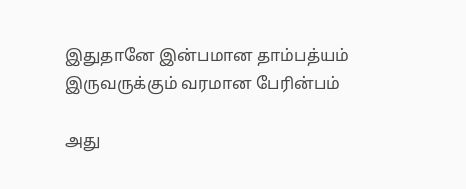இதுதானே இன்பமான தாம்பத்யம்
இருவருக்கும் வரமான பேரின்பம்

அது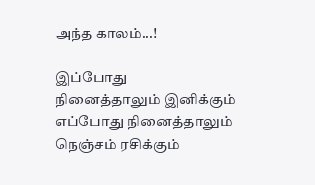அந்த காலம்...!

இப்போது
நினைத்தாலும் இனிக்கும்
எப்போது நினைத்தாலும்
நெஞ்சம் ரசிக்கும்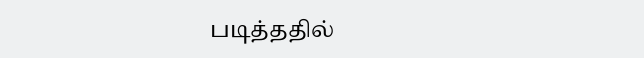படித்ததில்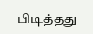பிடித்தது